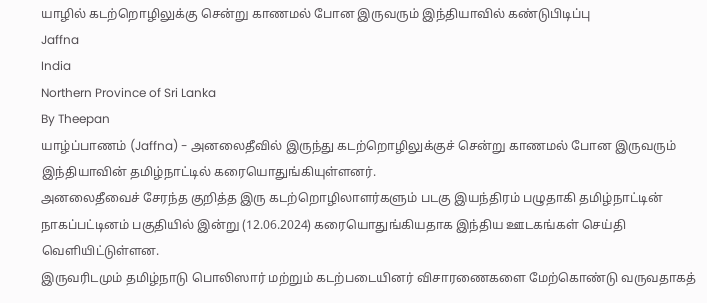யாழில் கடற்றொழிலுக்கு சென்று காணமல் போன இருவரும் இந்தியாவில் கண்டுபிடிப்பு
Jaffna
India
Northern Province of Sri Lanka
By Theepan
யாழ்ப்பாணம் (Jaffna) - அனலைதீவில் இருந்து கடற்றொழிலுக்குச் சென்று காணமல் போன இருவரும் இந்தியாவின் தமிழ்நாட்டில் கரையொதுங்கியுள்ளனர்.
அனலைதீவைச் சேரந்த குறித்த இரு கடற்றொழிலாளர்களும் படகு இயந்திரம் பழுதாகி தமிழ்நாட்டின் நாகப்பட்டினம் பகுதியில் இன்று (12.06.2024) கரையொதுங்கியதாக இந்திய ஊடகங்கள் செய்தி வெளியிட்டுள்ளன.
இருவரிடமும் தமிழ்நாடு பொலிஸார் மற்றும் கடற்படையினர் விசாரணைகளை மேற்கொண்டு வருவதாகத்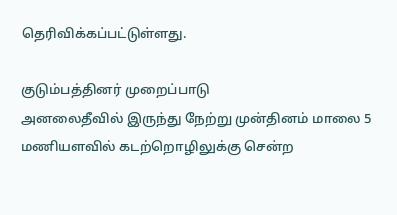தெரிவிக்கப்பட்டுள்ளது.

குடும்பத்தினர் முறைப்பாடு
அனலைதீவில் இருந்து நேற்று முன்தினம் மாலை 5 மணியளவில் கடற்றொழிலுக்கு சென்ற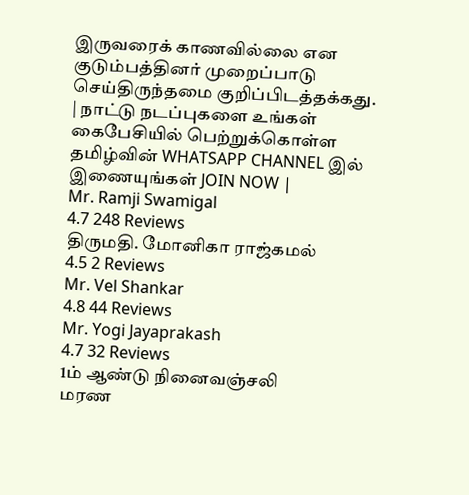இருவரைக் காணவில்லை என குடும்பத்தினர் முறைப்பாடு செய்திருந்தமை குறிப்பிடத்தக்கது.
| நாட்டு நடப்புகளை உங்கள் கைபேசியில் பெற்றுக்கொள்ள தமிழ்வின் WHATSAPP CHANNEL இல் இணையுங்கள் JOIN NOW |
Mr. Ramji Swamigal
4.7 248 Reviews
திருமதி. மோனிகா ராஜ்கமல்
4.5 2 Reviews
Mr. Vel Shankar
4.8 44 Reviews
Mr. Yogi Jayaprakash
4.7 32 Reviews
1ம் ஆண்டு நினைவஞ்சலி
மரண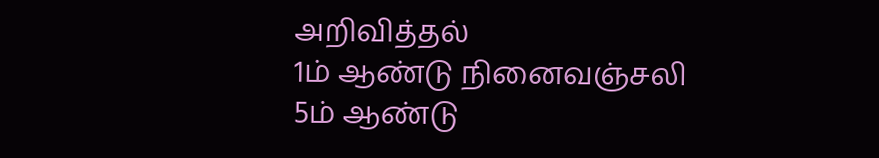அறிவித்தல்
1ம் ஆண்டு நினைவஞ்சலி
5ம் ஆண்டு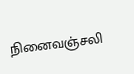நினைவஞ்சலி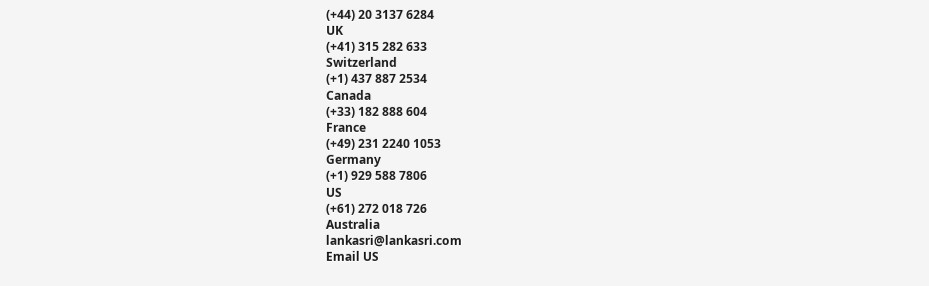(+44) 20 3137 6284
UK
(+41) 315 282 633
Switzerland
(+1) 437 887 2534
Canada
(+33) 182 888 604
France
(+49) 231 2240 1053
Germany
(+1) 929 588 7806
US
(+61) 272 018 726
Australia
lankasri@lankasri.com
Email US